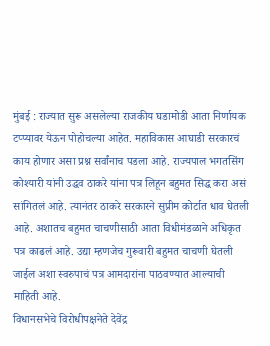मुंबई : राज्यात सुरू असलेल्या राजकीय घडामोडी आता निर्णायक टप्प्यावर येऊन पोहोचल्या आहेत. महाविकास आघाडी सरकारचं काय होणार असा प्रश्न सर्वांनाच पडला आहे. राज्यपाल भगतसिंग कोश्यारी यांनी उद्धव ठाकरे यांना पत्र लिहून बहुमत सिद्ध करा असं सांगितलं आहे. त्यानंतर ठाकरे सरकारने सुप्रीम कोर्टात धाव घेतली आहे. अशातच बहुमत चाचणीसाठी आता विधीमंडळाने अधिकृत पत्र काढलं आहे. उद्या म्हणजेच गुरूवारी बहुमत चाचणी घेतली जाईल अशा स्वरुपाचं पत्र आमदारांना पाठवण्यात आल्याची माहिती आहे.
विधानसभेचे विरोधीपक्षनेते देवेंद्र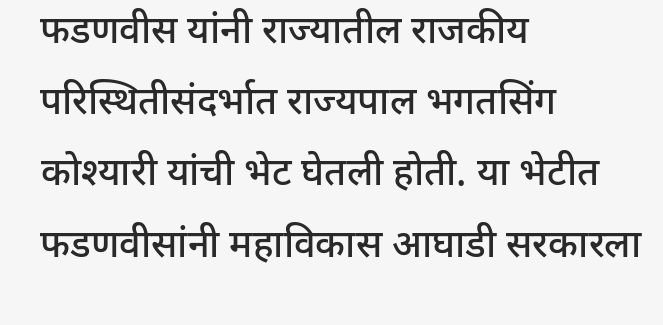फडणवीस यांनी राज्यातील राजकीय परिस्थितीसंदर्भात राज्यपाल भगतसिंग कोश्यारी यांची भेट घेतली होती. या भेटीत फडणवीसांनी महाविकास आघाडी सरकारला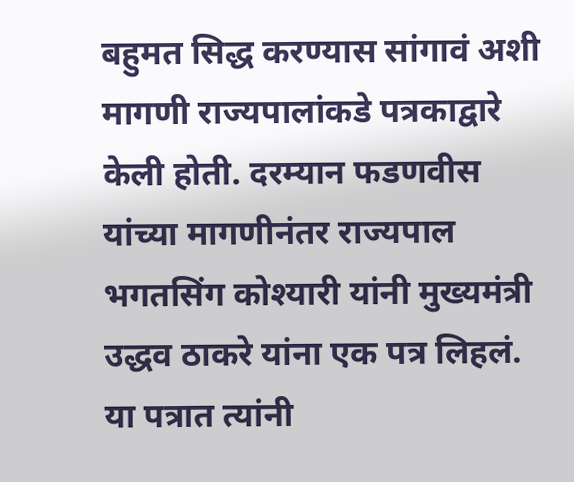बहुमत सिद्ध करण्यास सांगावं अशी मागणी राज्यपालांकडे पत्रकाद्वारे केली होती. दरम्यान फडणवीस यांच्या मागणीनंतर राज्यपाल भगतसिंग कोश्यारी यांनी मुख्यमंत्री उद्धव ठाकरे यांना एक पत्र लिहलं.
या पत्रात त्यांनी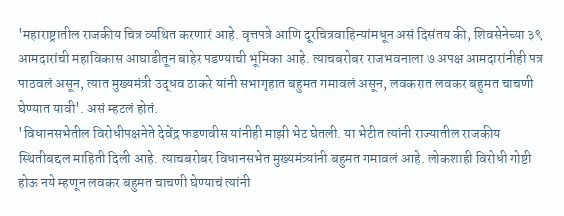'महाराष्ट्रातील राजकीय चित्र व्यथित करणारं आहे. वृत्तपत्रे आणि दूरचित्रवाहिन्यांमधून असं दिसंतय की, शिवसेनेच्या ३९ आमदारांची महाविकास आघाडीतून बाहेर पडण्याची भूमिका आहे. त्याचबरोबर राजभवनाला ७ अपक्ष आमदारांनीही पत्र पाठवलं असून, त्यात मुख्यमंत्री उद्धव ठाकरे यांनी सभागृहात बहुमत गमावलं असून, लवकरात लवकर बहुमत चाचणी घेण्यात यावी'. असं म्हटलं होतं.
'विधानसभेतील विरोधीपक्षनेते देवेंद्र फडणवीस यांनीही माझी भेट घेतली. या भेटीत त्यांनी राज्यातील राजकीय स्थितीबद्दल माहिती दिली आहे. त्याचबरोबर विधानसभेत मुख्यमंत्र्यांनी बहुमत गमावलं आहे. लोकशाही विरोधी गोष्टी होऊ नये म्हणून लवकर बहुमत चाचणी घेण्याचं त्यांनी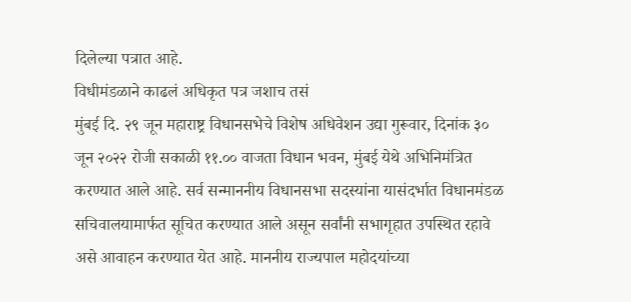दिलेल्या पत्रात आहे.
विधीमंडळाने काढलं अधिकृत पत्र जशाच तसं
मुंबई दि. २९ जून महाराष्ट्र विधानसभेचे विशेष अधिवेशन उद्या गुरूवार, दिनांक ३० जून २०२२ रोजी सकाळी ११.०० वाजता विधान भवन, मुंबई येथे अभिनिमंत्रित करण्यात आले आहे. सर्व सन्माननीय विधानसभा सदस्यांना यासंदर्भात विधानमंडळ सचिवालयामार्फत सूचित करण्यात आले असून सर्वांनी सभागृहात उपस्थित रहावे असे आवाहन करण्यात येत आहे. माननीय राज्यपाल महोदयांच्या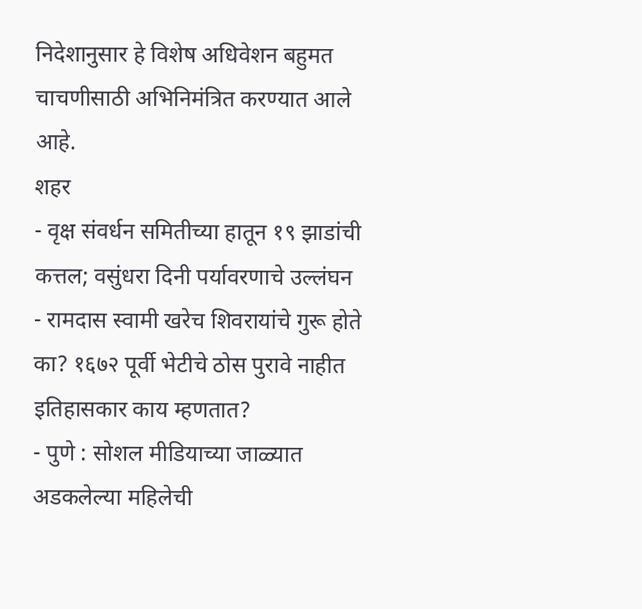निदेशानुसार हे विशेष अधिवेशन बहुमत चाचणीसाठी अभिनिमंत्रित करण्यात आले आहे.
शहर
- वृक्ष संवर्धन समितीच्या हातून १९ झाडांची कत्तल; वसुंधरा दिनी पर्यावरणाचे उल्लंघन
- रामदास स्वामी खरेच शिवरायांचे गुरू होते का? १६७२ पूर्वी भेटीचे ठोस पुरावे नाहीत इतिहासकार काय म्हणतात?
- पुणे : सोशल मीडियाच्या जाळ्यात अडकलेल्या महिलेची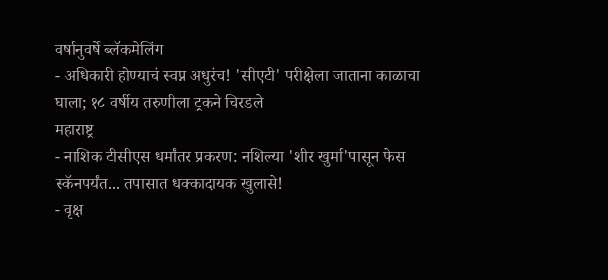वर्षानुवर्षे ब्लॅकमेलिंग
- अधिकारी होण्याचं स्वप्न अधुरंच! 'सीएटी' परीक्षेला जाताना काळाचा घाला; १८ वर्षीय तरुणीला ट्रकने चिरडले
महाराष्ट्र
- नाशिक टीसीएस धर्मांतर प्रकरण: नशिल्या 'शीर खुर्मा'पासून फेस स्कॅनपर्यंत... तपासात धक्कादायक खुलासे!
- वृक्ष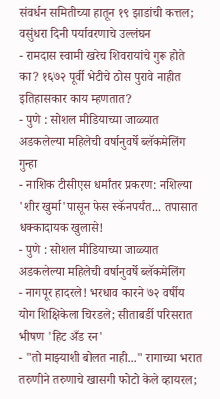संवर्धन समितीच्या हातून १९ झाडांची कत्तल; वसुंधरा दिनी पर्यावरणाचे उल्लंघन
- रामदास स्वामी खरेच शिवरायांचे गुरू होते का? १६७२ पूर्वी भेटीचे ठोस पुरावे नाहीत इतिहासकार काय म्हणतात?
- पुणे : सोशल मीडियाच्या जाळ्यात अडकलेल्या महिलेची वर्षानुवर्षे ब्लॅकमेलिंग
गुन्हा
- नाशिक टीसीएस धर्मांतर प्रकरण: नशिल्या 'शीर खुर्मा'पासून फेस स्कॅनपर्यंत... तपासात धक्कादायक खुलासे!
- पुणे : सोशल मीडियाच्या जाळ्यात अडकलेल्या महिलेची वर्षानुवर्षे ब्लॅकमेलिंग
- नागपूर हादरले! भरधाव कारने ७२ वर्षीय योग शिक्षिकेला चिरडले; सीताबर्डी परिसरात भीषण 'हिट अँड रन'
- "तो माझ्याशी बोलत नाही..." रागाच्या भरात तरुणीने तरुणाचे खासगी फोटो केले व्हायरल;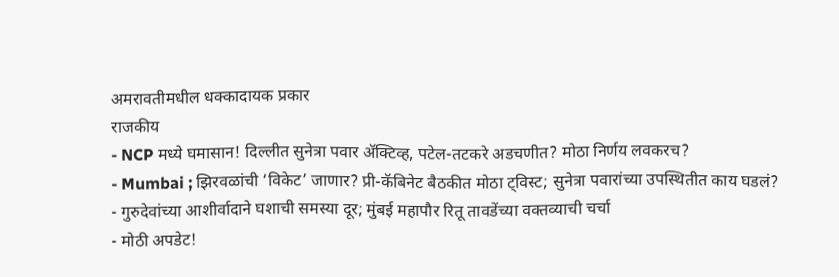अमरावतीमधील धक्कादायक प्रकार
राजकीय
- NCP मध्ये घमासान! दिल्लीत सुनेत्रा पवार ॲक्टिव्ह, पटेल-तटकरे अडचणीत? मोठा निर्णय लवकरच?
- Mumbai ; झिरवळांची ‘विकेट’ जाणार? प्री-कॅबिनेट बैठकीत मोठा ट्विस्ट; सुनेत्रा पवारांच्या उपस्थितीत काय घडलं?
- गुरुदेवांच्या आशीर्वादाने घशाची समस्या दूर; मुंबई महापौर रितू तावडेंच्या वक्तव्याची चर्चा
- मोठी अपडेट!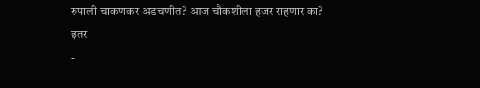रुपाली चाकणकर अडचणीत? आज चौकशीला हजर राहणार का?
इतर
-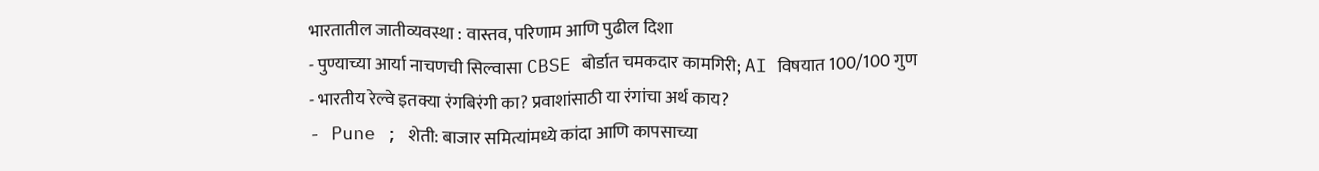भारतातील जातीव्यवस्था : वास्तव, परिणाम आणि पुढील दिशा
- पुण्याच्या आर्या नाचणची सिल्वासा CBSE बोर्डात चमकदार कामगिरी; AI विषयात 100/100 गुण
- भारतीय रेल्वे इतक्या रंगबिरंगी का? प्रवाशांसाठी या रंगांचा अर्थ काय?
- Pune ; शेती: बाजार समित्यांमध्ये कांदा आणि कापसाच्या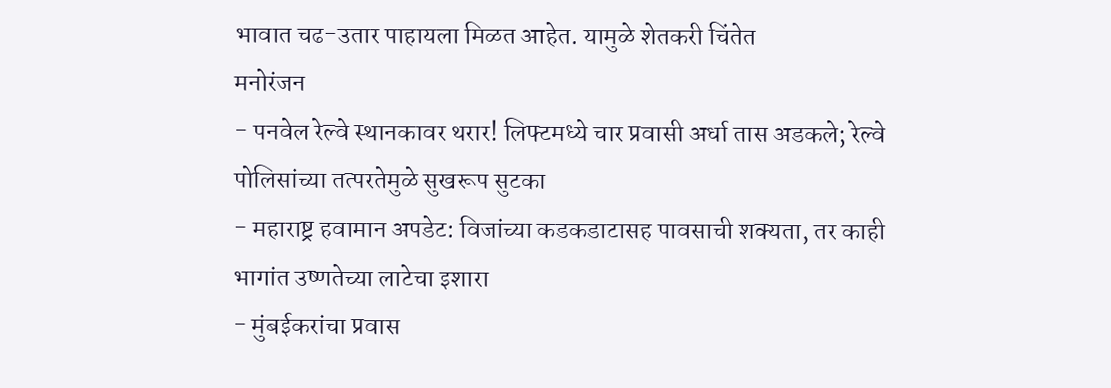भावात चढ-उतार पाहायला मिळत आहेत. यामुळे शेतकरी चिंतेत
मनोरंजन
- पनवेल रेल्वे स्थानकावर थरार! लिफ्टमध्ये चार प्रवासी अर्धा तास अडकले; रेल्वे पोलिसांच्या तत्परतेमुळे सुखरूप सुटका
- महाराष्ट्र हवामान अपडेट: विजांच्या कडकडाटासह पावसाची शक्यता, तर काही भागांत उष्णतेच्या लाटेचा इशारा
- मुंबईकरांचा प्रवास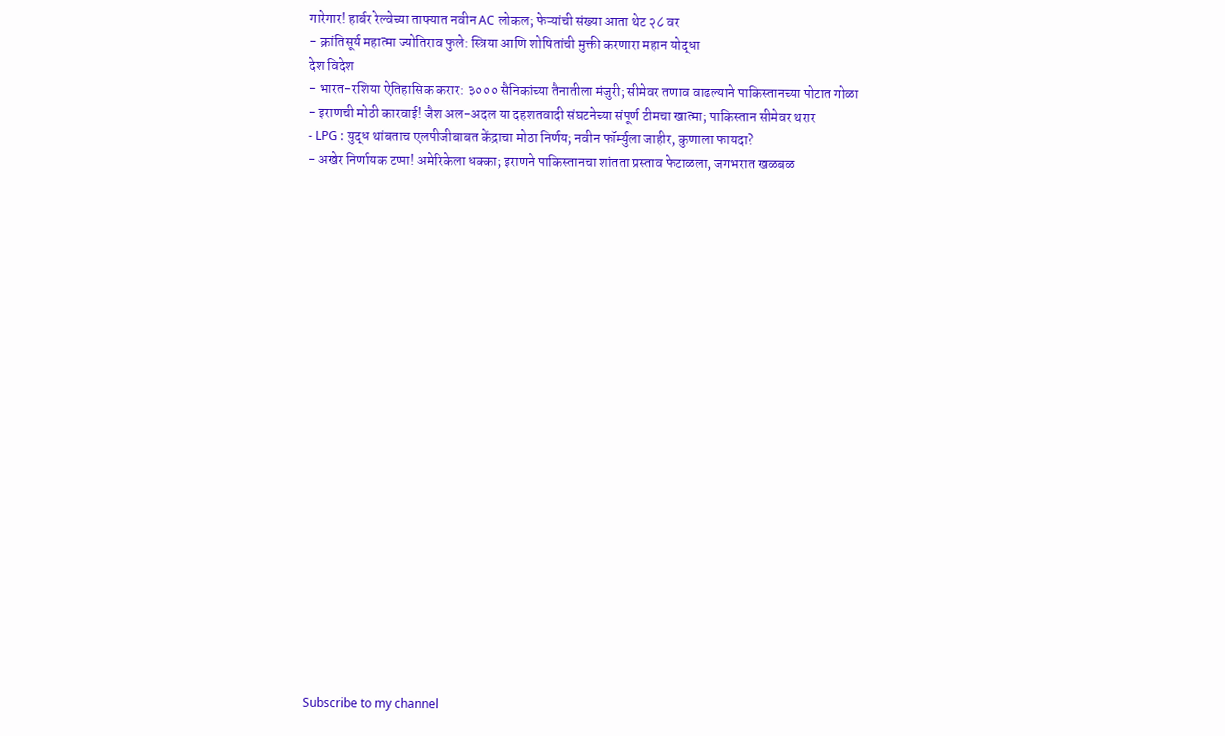गारेगार! हार्बर रेल्वेच्या ताफ्यात नवीन AC लोकल; फेऱ्यांची संख्या आता थेट २८ वर
- क्रांतिसूर्य महात्मा ज्योतिराव फुले: स्त्रिया आणि शोषितांची मुक्ती करणारा महान योद्धा
देश विदेश
- भारत-रशिया ऐतिहासिक करार: ३००० सैनिकांच्या तैनातीला मंजुरी; सीमेवर तणाव वाढल्याने पाकिस्तानच्या पोटात गोळा
- इराणची मोठी कारवाई! जैश अल-अदल या दहशतवादी संघटनेच्या संपूर्ण टीमचा खात्मा; पाकिस्तान सीमेवर थरार
- LPG : युद्ध थांबताच एलपीजीबाबत केंद्राचा मोठा निर्णय; नवीन फॉर्म्युला जाहीर, कुणाला फायदा?
- अखेर निर्णायक टप्पा! अमेरिकेला धक्का; इराणने पाकिस्तानचा शांतता प्रस्ताव फेटाळला, जगभरात खळबळ






















Subscribe to my channel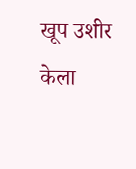खूप उशीर केला